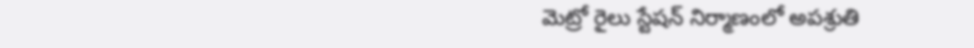మెట్రో రైలు స్టేషన్ నిర్మాణంలో అపశ్రుతి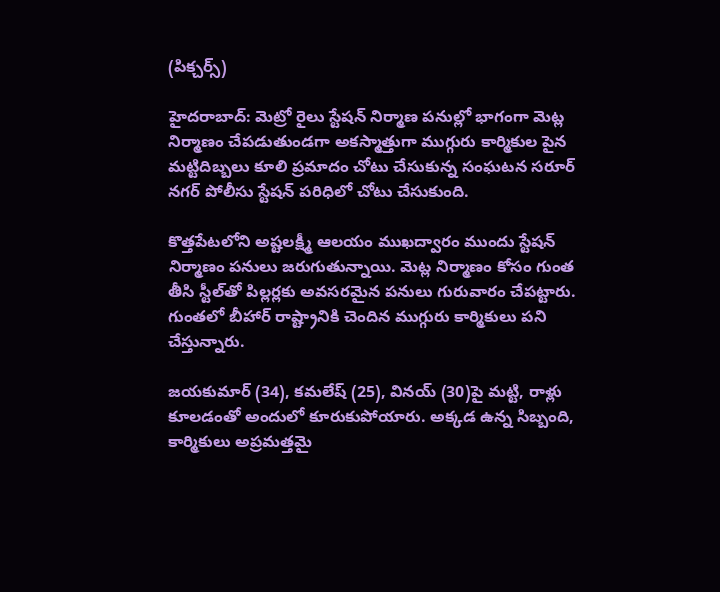(పిక్చర్స్)

హైదరాబాద్: మెట్రో రైలు స్టేషన్ నిర్మాణ పనుల్లో భాగంగా మెట్ల నిర్మాణం చేపడుతుండగా అకస్మాత్తుగా ముగ్గురు కార్మికుల పైన మట్టిదిబ్బలు కూలి ప్రమాదం చోటు చేసుకున్న సంఘటన సరూర్ నగర్ పోలీసు స్టేషన్ పరిధిలో చోటు చేసుకుంది.

కొత్తపేటలోని అష్టలక్ష్మీ ఆలయం ముఖద్వారం ముందు స్టేషన్ నిర్మాణం పనులు జరుగుతున్నాయి. మెట్ల నిర్మాణం కోసం గుంత తీసి స్టీల్‌తో పిల్లర్లకు అవసరమైన పనులు గురువారం చేపట్టారు. గుంతలో బీహార్ రాష్ట్రానికి చెందిన ముగ్గురు కార్మికులు పని చేస్తున్నారు.

జయకుమార్ (34), కమలేష్ (25), వినయ్ (30)పై మట్టి, రాళ్లు కూలడంతో అందులో కూరుకుపోయారు. అక్కడ ఉన్న సిబ్బంది, కార్మికులు అప్రమత్తమై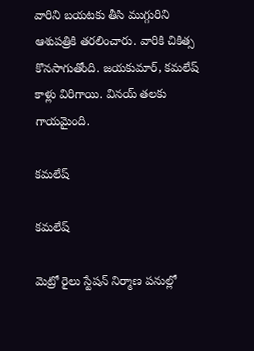వారిని బయటకు తీసి ముగ్గురిని ఆశుపత్రికి తరలించారు. వారికి చికిత్స కొనసాగుతోంది. జయకుమార్, కమలేష్ కాళ్లు విరిగాయి. వినయ్ తలకు గాయమైంది.

కమలేష్

కమలేష్

మెట్రో రైలు స్టేషన్ నిర్మాణ పనుల్లో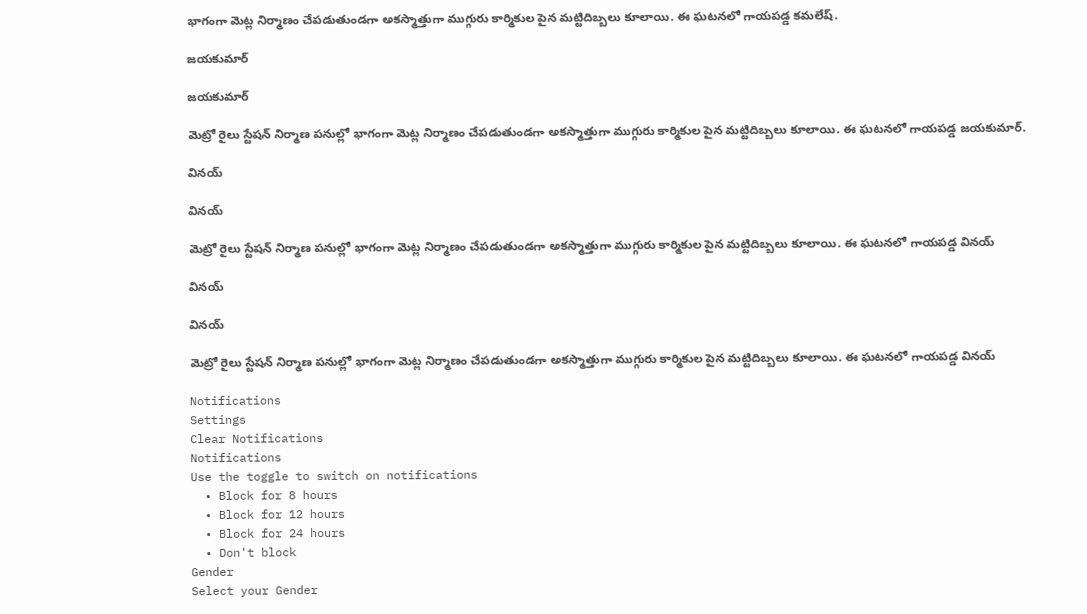భాగంగా మెట్ల నిర్మాణం చేపడుతుండగా అకస్మాత్తుగా ముగ్గురు కార్మికుల పైన మట్టిదిబ్బలు కూలాయి. ఈ ఘటనలో గాయపడ్డ కమలేష్.

జయకుమార్

జయకుమార్

మెట్రో రైలు స్టేషన్ నిర్మాణ పనుల్లో భాగంగా మెట్ల నిర్మాణం చేపడుతుండగా అకస్మాత్తుగా ముగ్గురు కార్మికుల పైన మట్టిదిబ్బలు కూలాయి. ఈ ఘటనలో గాయపడ్డ జయకుమార్.

వినయ్

వినయ్

మెట్రో రైలు స్టేషన్ నిర్మాణ పనుల్లో భాగంగా మెట్ల నిర్మాణం చేపడుతుండగా అకస్మాత్తుగా ముగ్గురు కార్మికుల పైన మట్టిదిబ్బలు కూలాయి. ఈ ఘటనలో గాయపడ్డ వినయ్

వినయ్

వినయ్

మెట్రో రైలు స్టేషన్ నిర్మాణ పనుల్లో భాగంగా మెట్ల నిర్మాణం చేపడుతుండగా అకస్మాత్తుగా ముగ్గురు కార్మికుల పైన మట్టిదిబ్బలు కూలాయి. ఈ ఘటనలో గాయపడ్డ వినయ్

Notifications
Settings
Clear Notifications
Notifications
Use the toggle to switch on notifications
  • Block for 8 hours
  • Block for 12 hours
  • Block for 24 hours
  • Don't block
Gender
Select your Gender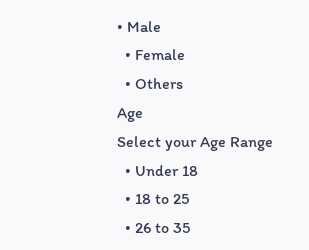• Male
  • Female
  • Others
Age
Select your Age Range
  • Under 18
  • 18 to 25
  • 26 to 35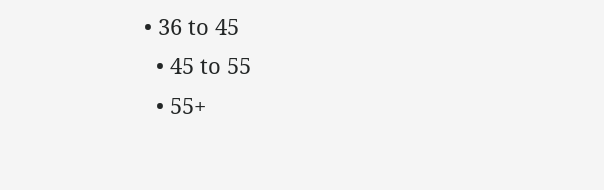• 36 to 45
  • 45 to 55
  • 55+